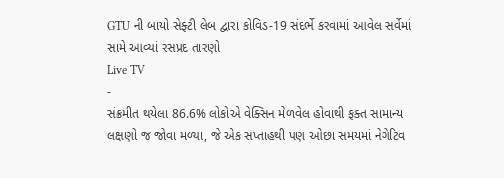GTU ની બાયો સેફ્ટી લેબ દ્વારા કોવિડ-19 સંદર્ભે કરવામાં આવેલ સર્વેમાં સામે આવ્યાં રસપ્રદ તારણો
Live TV
-
સંક્રમીત થયેલા 86.6% લોકોએ વેક્સિન મેળવેલ હોવાથી ફક્ત સામાન્ય લક્ષણો જ જોવા મળ્યા, જે એક સપ્તાહથી પણ ઓછા સમયમાં નેગેટિવ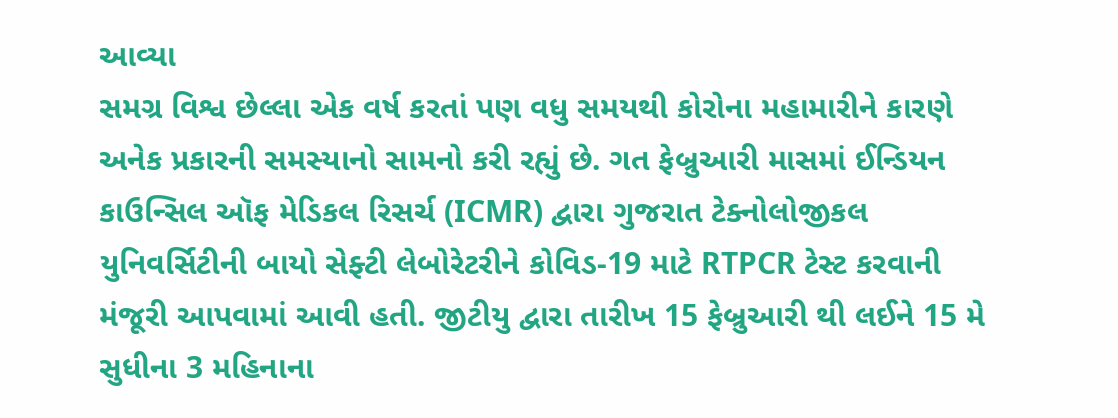આવ્યા
સમગ્ર વિશ્વ છેલ્લા એક વર્ષ કરતાં પણ વધુ સમયથી કોરોના મહામારીને કારણે અનેક પ્રકારની સમસ્યાનો સામનો કરી રહ્યું છે. ગત ફેબ્રુઆરી માસમાં ઈન્ડિયન કાઉન્સિલ ઑફ મેડિકલ રિસર્ચ (ICMR) દ્વારા ગુજરાત ટેક્નોલોજીકલ યુનિવર્સિટીની બાયો સેફ્ટી લેબોરેટરીને કોવિડ-19 માટે RTPCR ટેસ્ટ કરવાની મંજૂરી આપવામાં આવી હતી. જીટીયુ દ્વારા તારીખ 15 ફેબ્રુઆરી થી લઈને 15 મે સુધીના 3 મહિનાના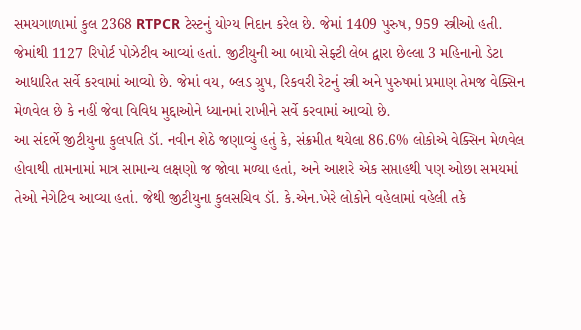સમયગાળામાં કુલ 2368 RTPCR ટેસ્ટનું યોગ્ય નિદાન કરેલ છે. જેમાં 1409 પુરુષ, 959 સ્ત્રીઓ હતી. જેમાંથી 1127 રિપોર્ટ પોઝેટીવ આવ્યાં હતાં. જીટીયુની આ બાયો સેફ્ટી લેબ દ્વારા છેલ્લા 3 મહિનાનો ડેટા આધારિત સર્વે કરવામાં આવ્યો છે. જેમાં વય, બ્લડ ગ્રુપ, રિકવરી રેટનું સ્ત્રી અને પુરુષમાં પ્રમાણ તેમજ વેક્સિન મેળવેલ છે કે નહીં જેવા વિવિધ મુદ્દાઓને ધ્યાનમાં રાખીને સર્વે કરવામાં આવ્યો છે.
આ સંદર્ભે જીટીયુના કુલપતિ ડૉ. નવીન શેઠે જણાવ્યું હતું કે, સંક્રમીત થયેલા 86.6% લોકોએ વેક્સિન મેળવેલ હોવાથી તામનામાં માત્ર સામાન્ય લક્ષણો જ જોવા મળ્યા હતાં, અને આશરે એક સપ્તાહથી પણ ઓછા સમયમાં તેઓ નેગેટિવ આવ્યા હતાં. જેથી જીટીયુના કુલસચિવ ડૉ. કે.એન.ખેરે લોકોને વહેલામાં વહેલી તકે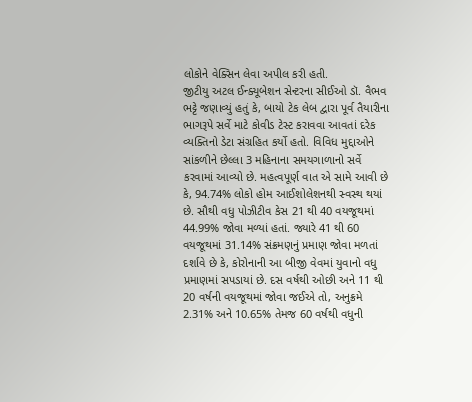લોકોને વેક્સિન લેવા અપીલ કરી હતી.
જીટીયુ અટલ ઈન્ક્યૂબેશન સેન્ટરના સીઈઓ ડૉ. વૈભવ ભટ્ટે જણાવ્યું હતું કે, બાયો ટેક લેબ દ્વારા પૂર્વ તૈયારીના ભાગરૂપે સર્વે માટે કોવીડ ટેસ્ટ કરાવવા આવતાં દરેક વ્યક્તિનો ડેટા સંગ્રહિત કર્યો હતો. વિવિધ મુદ્દાઓને સાંકળીને છેલ્લા 3 મહિનાના સમયગાળાનો સર્વે કરવામાં આવ્યો છે. મહત્વપૂર્ણ વાત એ સામે આવી છે કે, 94.74% લોકો હોમ આઈશોલેશનથી સ્વસ્થ થયાં છે. સૌથી વધુ પોઝીટીવ કેસ 21 થી 40 વયજૂથમાં 44.99% જોવા મળ્યાં હતાં. જ્યારે 41 થી 60 વયજૂથમાં 31.14% સંક્રમણનું પ્રમાણ જોવા મળતાં દર્શાવે છે કે, કોરોનાની આ બીજી વેવમાં યુવાનો વધુ પ્રમાણમાં સપડાયાં છે. દસ વર્ષથી ઓછી અને 11 થી 20 વર્ષની વયજૂથમાં જોવા જઈએ તો, અનુક્રમે 2.31% અને 10.65% તેમજ 60 વર્ષથી વધુની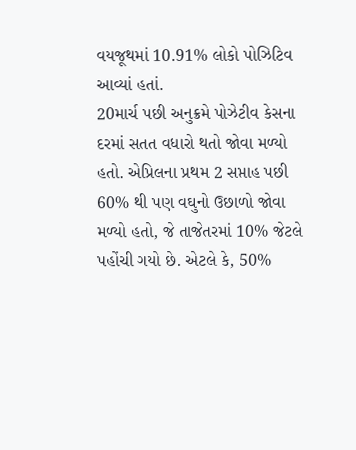વયજૂથમાં 10.91% લોકો પોઝિટિવ આવ્યાં હતાં.
20માર્ચ પછી અનુક્રમે પોઝેટીવ કેસના દરમાં સતત વધારો થતો જોવા મળ્યો હતો. એપ્રિલના પ્રથમ 2 સપ્તાહ પછી 60% થી પણ વઘુનો ઉછાળો જોવા મળ્યો હતો, જે તાજેતરમાં 10% જેટલે પહોંચી ગયો છે. એટલે કે, 50%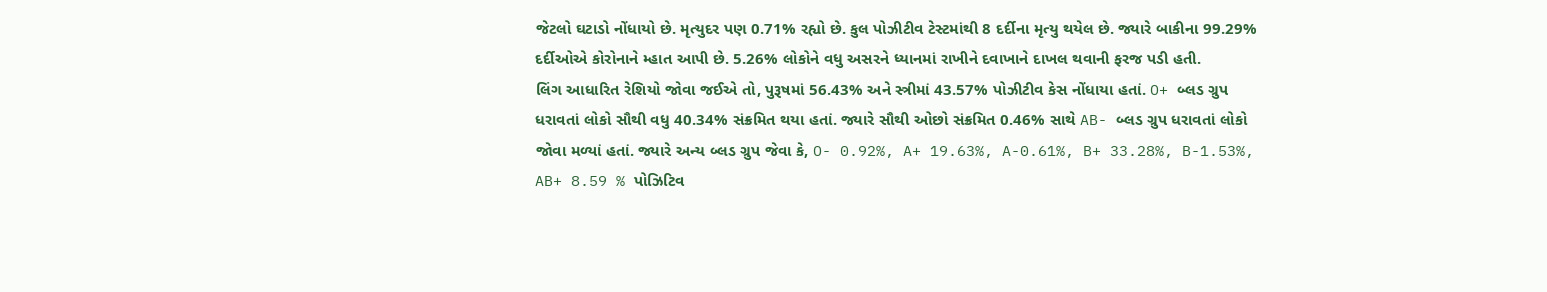જેટલો ઘટાડો નોંધાયો છે. મૃત્યુદર પણ 0.71% રહ્યો છે. કુલ પોઝીટીવ ટેસ્ટમાંથી 8 દર્દીના મૃત્યુ થયેલ છે. જ્યારે બાકીના 99.29% દર્દીઓએ કોરોનાને મ્હાત આપી છે. 5.26% લોકોને વધુ અસરને ધ્યાનમાં રાખીને દવાખાને દાખલ થવાની ફરજ પડી હતી.
લિંગ આધારિત રેશિયો જોવા જઈએ તો, પુરૂષમાં 56.43% અને સ્ત્રીમાં 43.57% પોઝીટીવ કેસ નોંધાયા હતાં. O+ બ્લડ ગ્રુપ ધરાવતાં લોકો સૌથી વધુ 40.34% સંક્રમિત થયા હતાં. જ્યારે સૌથી ઓછો સંક્રમિત 0.46% સાથે AB- બ્લડ ગ્રુપ ધરાવતાં લોકો જોવા મળ્યાં હતાં. જ્યારે અન્ય બ્લડ ગ્રુપ જેવા કે, O- 0.92%, A+ 19.63%, A-0.61%, B+ 33.28%, B-1.53%, AB+ 8.59 % પોઝિટિવ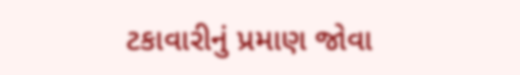ટકાવારીનું પ્રમાણ જોવા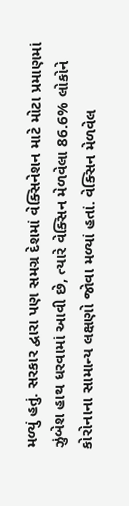મળ્યું હતું. સરકાર દ્વારા પણ સમગ્ર દેશમાં વેક્સિનેશન માટે મોટા પ્રમાણમાં ઝુંબેશ હાથ ધરવામાં આવી છે, ત્યારે વેક્સિન મેળવેલા 86.6% લોકોને કોરોનાના સામાન્ય લક્ષણો જોવા મળ્યાં હતાં. વેક્સિન મેળવેલ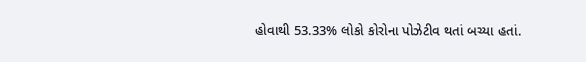હોવાથી 53.33% લોકો કોરોના પોઝેટીવ થતાં બચ્યા હતાં.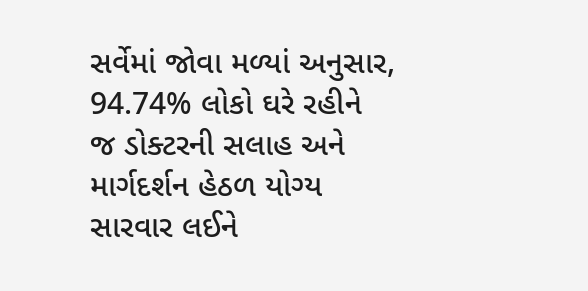સર્વેમાં જોવા મળ્યાં અનુસાર, 94.74% લોકો ઘરે રહીને જ ડોક્ટરની સલાહ અને માર્ગદર્શન હેઠળ યોગ્ય સારવાર લઈને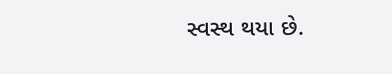સ્વસ્થ થયા છે.